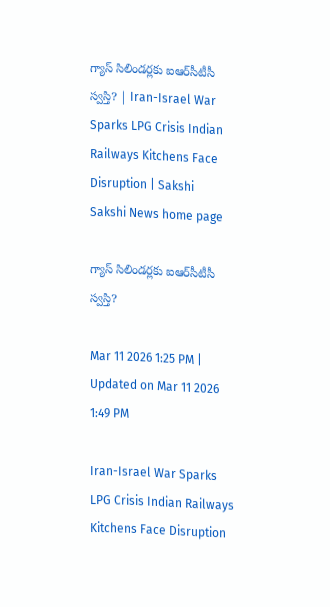గ్యాస్ సిలిండర్లకు ఐఆర్‌సీటీసీ స్వస్తి? | Iran-Israel War Sparks LPG Crisis Indian Railways Kitchens Face Disruption | Sakshi
Sakshi News home page

గ్యాస్ సిలిండర్లకు ఐఆర్‌సీటీసీ స్వస్తి?

Mar 11 2026 1:25 PM | Updated on Mar 11 2026 1:49 PM

Iran-Israel War Sparks LPG Crisis Indian Railways Kitchens Face Disruption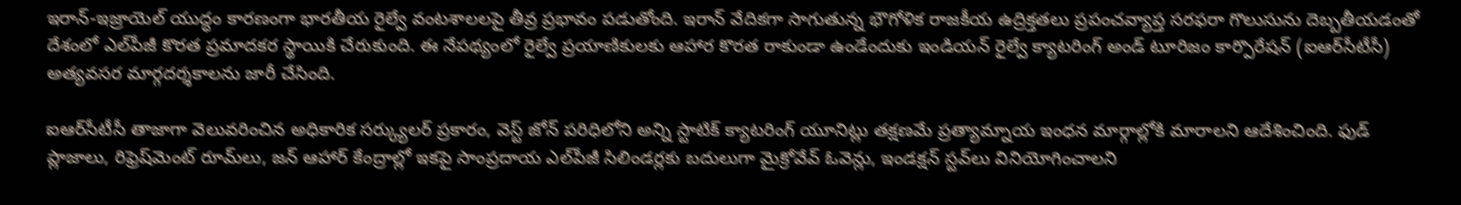ఇరాన్‌-ఇజ్రాయెల్‌ యుద్ధం కారణంగా భారతీయ రైల్వే వంటశాలలపై తీవ్ర ప్రభావం పడుతోంది. ఇరాన్ వేదికగా సాగుతున్న భౌగోళిక రాజకీయ ఉద్రిక్తతలు ప్రపంచవ్యాప్త సరఫరా గొలుసును దెబ్బతీయడంతో దేశంలో ఎల్‌పీజీ కొరత ప్రమాదకర స్థాయికి చేరుకుంది. ఈ నేపథ్యంలో రైల్వే ప్రయాణికులకు ఆహార కొరత రాకుండా ఉండేందుకు ఇండియన్ రైల్వే క్యాటరింగ్ అండ్ టూరిజం కార్పొరేషన్ (ఐఆర్‌సీటీసీ) అత్యవసర మార్గదర్శకాలను జారీ చేసింది.

ఐఆర్‌సీటీసీ తాజాగా వెలువరించిన అధికారిక సర్క్యులర్ ప్రకారం, వెస్ట్ జోన్ పరిధిలోని అన్ని స్టాటిక్ క్యాటరింగ్ యూనిట్లు తక్షణమే ప్రత్యామ్నాయ ఇంధన మార్గాల్లోకి మారాలని ఆదేశించింది. ఫుడ్ ప్లాజాలు, రిఫ్రెష్‌మెంట్ రూమ్‌లు, జన్ ఆహార్ కేంద్రాల్లో ఇకపై సాంప్రదాయ ఎల్‌పీజీ సిలిండర్లకు బదులుగా మైక్రోవేవ్ ఓవెన్లు, ఇండక్షన్ స్టవ్‌లు వినియోగించాలని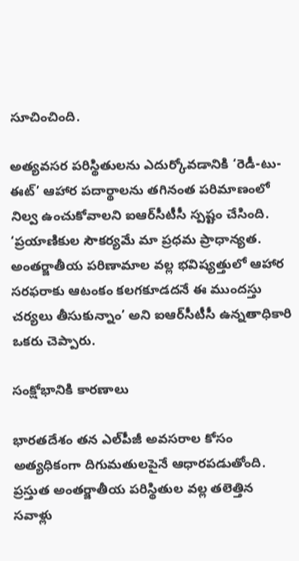సూచించింది.

అత్యవసర పరిస్థితులను ఎదుర్కోవడానికి ‘రెడీ-టు-ఈట్’ ఆహార పదార్థాలను తగినంత పరిమాణంలో నిల్వ ఉంచుకోవాలని ఐఆర్‌సీటీసీ స్పష్టం చేసింది. ‘ప్రయాణికుల సౌకర్యమే మా ప్రధమ ప్రాధాన్యత. అంతర్జాతీయ పరిణామాల వల్ల భవిష్యత్తులో ఆహార సరఫరాకు ఆటంకం కలగకూడదనే ఈ ముందస్తు చర్యలు తీసుకున్నాం’ అని ఐఆర్‌సీటీసీ ఉన్నతాధికారి ఒకరు చెప్పారు.

సంక్షోభానికి కారణాలు

భారతదేశం తన ఎల్‌పీజీ అవసరాల కోసం అత్యధికంగా దిగుమతులపైనే ఆధారపడుతోంది. ప్రస్తుత అంతర్జాతీయ పరిస్థితుల వల్ల తలెత్తిన సవాళ్లు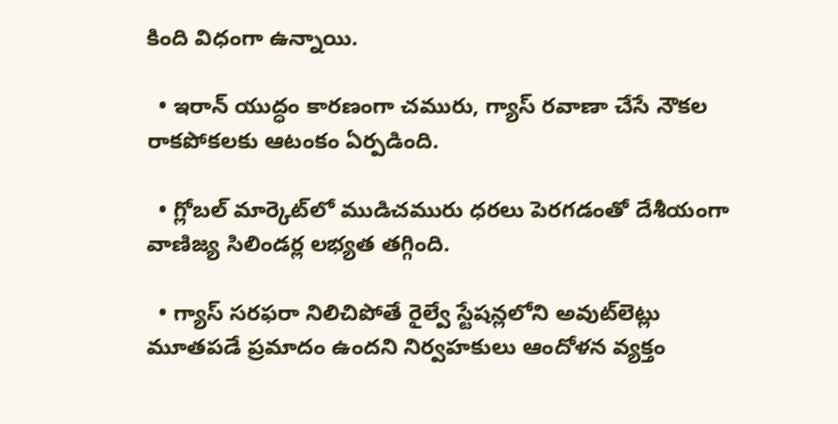కింది విధంగా ఉన్నాయి.

  • ఇరాన్ యుద్ధం కారణంగా చమురు, గ్యాస్ రవాణా చేసే నౌకల రాకపోకలకు ఆటంకం ఏర్పడింది.

  • గ్లోబల్ మార్కెట్‌లో ముడిచమురు ధరలు పెరగడంతో దేశీయంగా వాణిజ్య సిలిండర్ల లభ్యత తగ్గింది.

  • గ్యాస్ సరఫరా నిలిచిపోతే రైల్వే స్టేషన్లలోని అవుట్‌లెట్లు మూతపడే ప్రమాదం ఉందని నిర్వహకులు ఆందోళన వ్యక్తం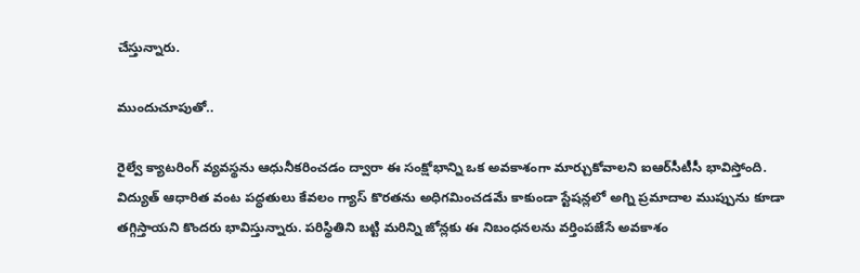చేస్తున్నారు.

ముందుచూపుతో..

రైల్వే క్యాటరింగ్ వ్యవస్థను ఆధునీకరించడం ద్వారా ఈ సంక్షోభాన్ని ఒక అవకాశంగా మార్చుకోవాలని ఐఆర్‌సీటీసీ భావిస్తోంది. విద్యుత్ ఆధారిత వంట పద్ధతులు కేవలం గ్యాస్ కొరతను అధిగమించడమే కాకుండా స్టేషన్లలో అగ్ని ప్రమాదాల ముప్పును కూడా తగ్గిస్తాయని కొందరు భావిస్తున్నారు. పరిస్థితిని బట్టి మరిన్ని జోన్లకు ఈ నిబంధనలను వర్తింపజేసే అవకాశం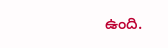ఉంది.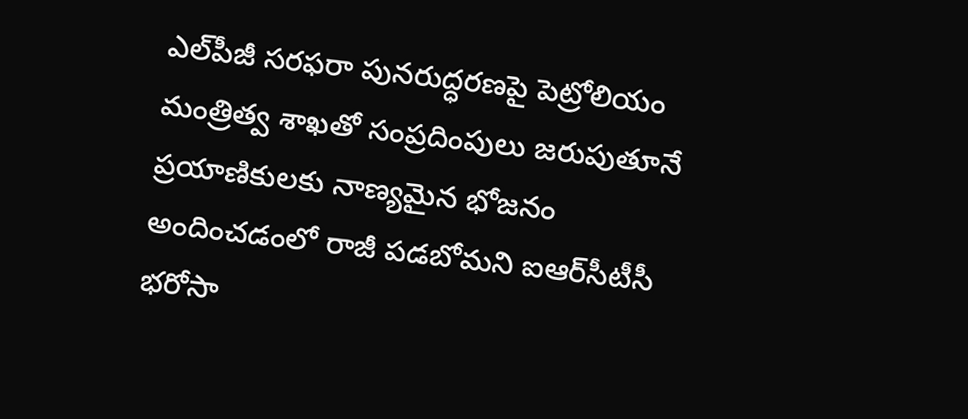ఎల్‌పీజీ సరఫరా పునరుద్ధరణపై పెట్రోలియం మంత్రిత్వ శాఖతో సంప్రదింపులు జరుపుతూనే ప్రయాణికులకు నాణ్యమైన భోజనం అందించడంలో రాజీ పడబోమని ఐఆర్‌సీటీసీ భరోసా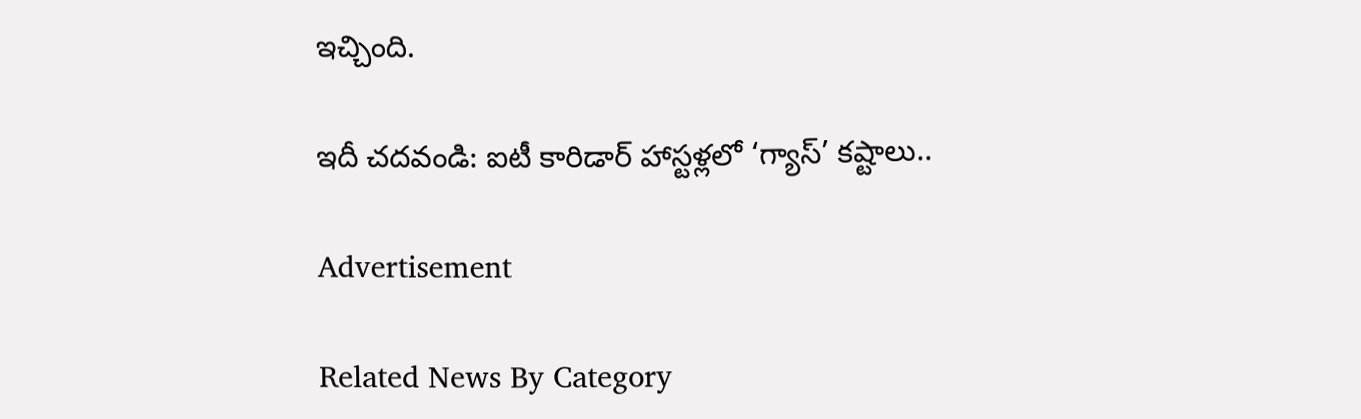ఇచ్చింది.

ఇదీ చదవండి: ఐటీ కారిడార్ హాస్టళ్లలో ‘గ్యాస్’ కష్టాలు..

Advertisement

Related News By Category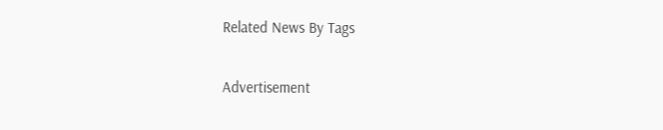Related News By Tags

Advertisement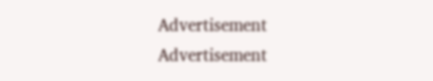Advertisement
Advertisement